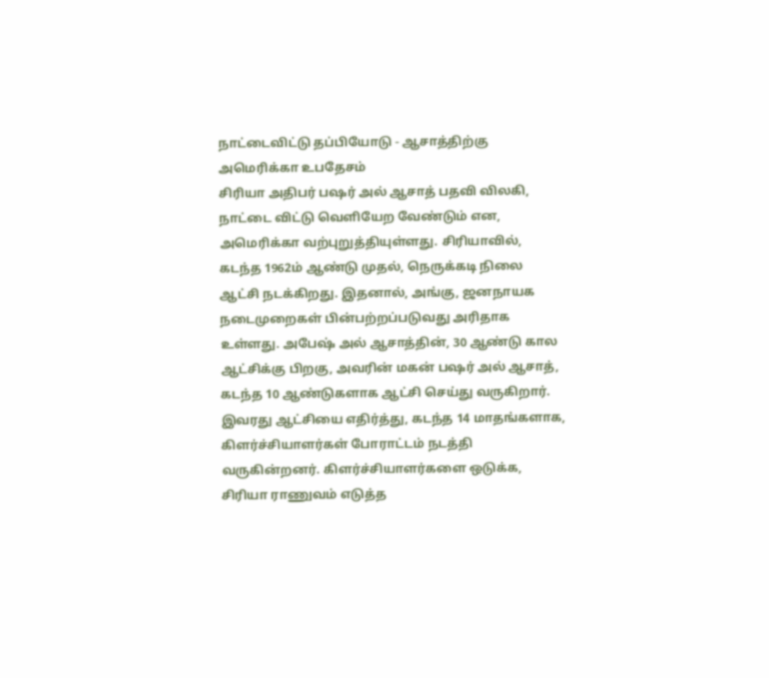நாட்டைவிட்டு தப்பியோடு - ஆசாத்திற்கு அமெரிக்கா உபதேசம்
சிரியா அதிபர் பஷர் அல் ஆசாத் பதவி விலகி, நாட்டை விட்டு வெளியேற வேண்டும் என, அமெரிக்கா வற்புறுத்தியுள்ளது. சிரியாவில், கடந்த 1962ம் ஆண்டு முதல், நெருக்கடி நிலை ஆட்சி நடக்கிறது. இதனால், அங்கு, ஜனநாயக நடைமுறைகள் பின்பற்றப்படுவது அரிதாக உள்ளது. அபேஷ் அல் ஆசாத்தின், 30 ஆண்டு கால ஆட்சிக்கு பிறகு, அவரின் மகன் பஷர் அல் ஆசாத், கடந்த 10 ஆண்டுகளாக ஆட்சி செய்து வருகிறார். இவரது ஆட்சியை எதிர்த்து, கடந்த 14 மாதங்களாக, கிளர்ச்சியாளர்கள் போராட்டம் நடத்தி வருகின்றனர். கிளர்ச்சியாளர்களை ஒடுக்க, சிரியா ராணுவம் எடுத்த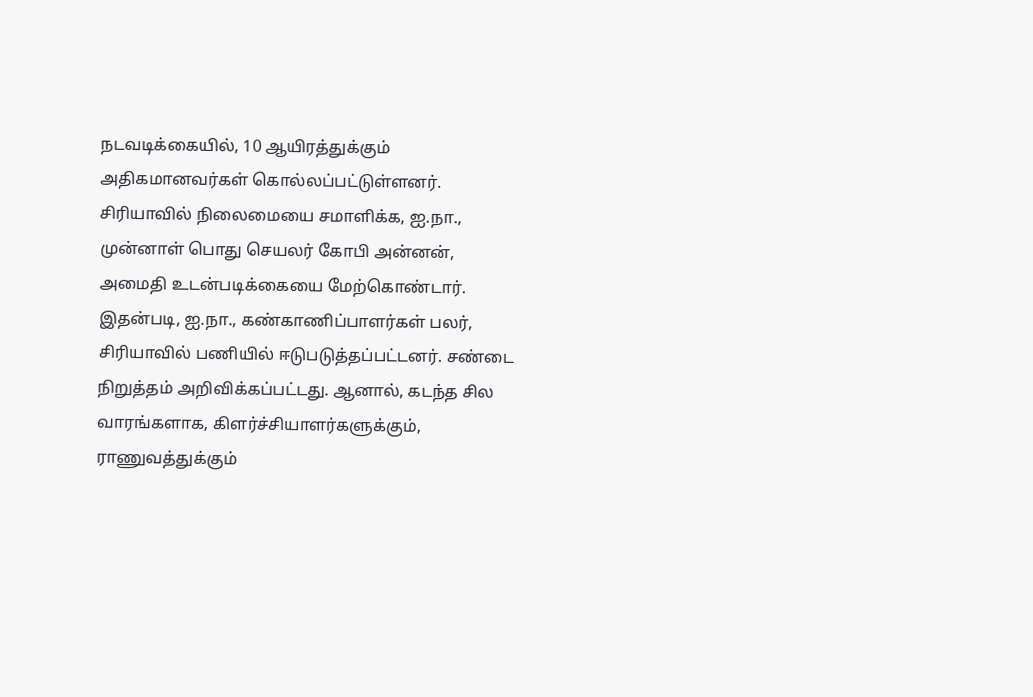நடவடிக்கையில், 10 ஆயிரத்துக்கும் அதிகமானவர்கள் கொல்லப்பட்டுள்ளனர்.
சிரியாவில் நிலைமையை சமாளிக்க, ஐ.நா., முன்னாள் பொது செயலர் கோபி அன்னன், அமைதி உடன்படிக்கையை மேற்கொண்டார். இதன்படி, ஐ.நா., கண்காணிப்பாளர்கள் பலர், சிரியாவில் பணியில் ஈடுபடுத்தப்பட்டனர். சண்டை நிறுத்தம் அறிவிக்கப்பட்டது. ஆனால், கடந்த சில வாரங்களாக, கிளர்ச்சியாளர்களுக்கும், ராணுவத்துக்கும்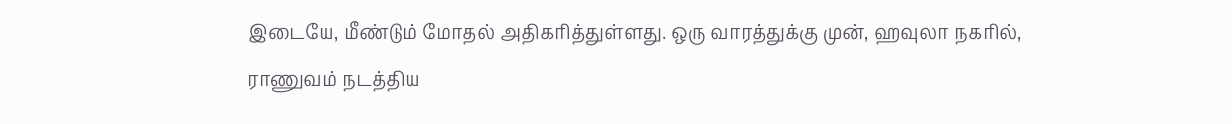இடையே, மீண்டும் மோதல் அதிகரித்துள்ளது. ஒரு வாரத்துக்கு முன், ஹவுலா நகரில், ராணுவம் நடத்திய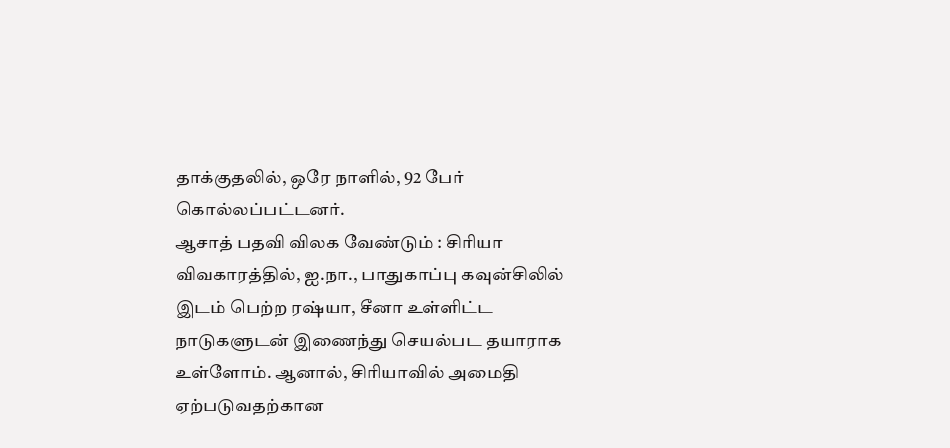தாக்குதலில், ஒரே நாளில், 92 பேர் கொல்லப்பட்டனர்.
ஆசாத் பதவி விலக வேண்டும் : சிரியா விவகாரத்தில், ஐ.நா., பாதுகாப்பு கவுன்சிலில் இடம் பெற்ற ரஷ்யா, சீனா உள்ளிட்ட நாடுகளுடன் இணைந்து செயல்பட தயாராக உள்ளோம். ஆனால், சிரியாவில் அமைதி ஏற்படுவதற்கான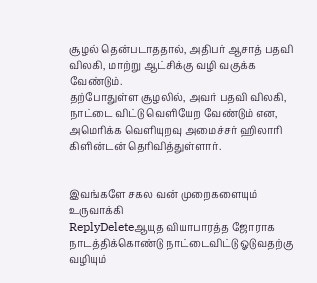சூழல் தென்படாததால், அதிபர் ஆசாத் பதவி விலகி, மாற்று ஆட்சிக்கு வழி வகுக்க வேண்டும்.
தற்போதுள்ள சூழலில், அவர் பதவி விலகி, நாட்டை விட்டு வெளியேற வேண்டும் என, அமெரிக்க வெளியுறவு அமைச்சர் ஹிலாரி கிளின்டன் தெரிவித்துள்ளார்.


இவங்களே சகல வன் முறைகளையும் உருவாக்கி
ReplyDeleteஆயுத வியாபாரத்த ஜோராக நாடத்திக்கொண்டு நாட்டைவிட்டு ஓடுவதற்கு வழியும்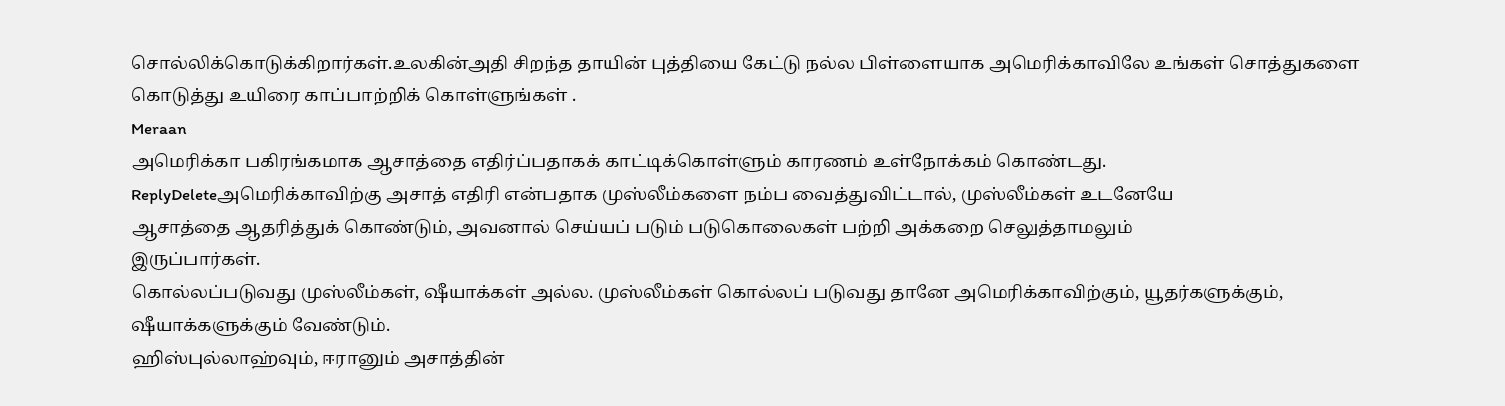சொல்லிக்கொடுக்கிறார்கள்.உலகின்அதி சிறந்த தாயின் புத்தியை கேட்டு நல்ல பிள்ளையாக அமெரிக்காவிலே உங்கள் சொத்துகளை கொடுத்து உயிரை காப்பாற்றிக் கொள்ளுங்கள் .
Meraan
அமெரிக்கா பகிரங்கமாக ஆசாத்தை எதிர்ப்பதாகக் காட்டிக்கொள்ளும் காரணம் உள்நோக்கம் கொண்டது.
ReplyDeleteஅமெரிக்காவிற்கு அசாத் எதிரி என்பதாக முஸ்லீம்களை நம்ப வைத்துவிட்டால், முஸ்லீம்கள் உடனேயே
ஆசாத்தை ஆதரித்துக் கொண்டும், அவனால் செய்யப் படும் படுகொலைகள் பற்றி அக்கறை செலுத்தாமலும்
இருப்பார்கள்.
கொல்லப்படுவது முஸ்லீம்கள், ஷீயாக்கள் அல்ல. முஸ்லீம்கள் கொல்லப் படுவது தானே அமெரிக்காவிற்கும், யூதர்களுக்கும், ஷீயாக்களுக்கும் வேண்டும்.
ஹிஸ்புல்லாஹ்வும், ஈரானும் அசாத்தின்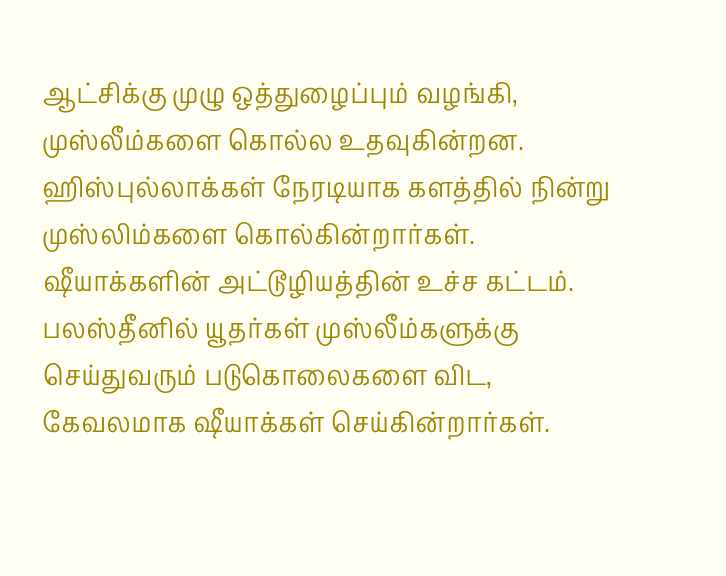ஆட்சிக்கு முழு ஒத்துழைப்பும் வழங்கி,
முஸ்லீம்களை கொல்ல உதவுகின்றன. ஹிஸ்புல்லாக்கள் நேரடியாக களத்தில் நின்று
முஸ்லிம்களை கொல்கின்றார்கள். ஷீயாக்களின் அட்டூழியத்தின் உச்ச கட்டம்.
பலஸ்தீனில் யூதர்கள் முஸ்லீம்களுக்கு செய்துவரும் படுகொலைகளை விட, கேவலமாக ஷீயாக்கள் செய்கின்றார்கள்.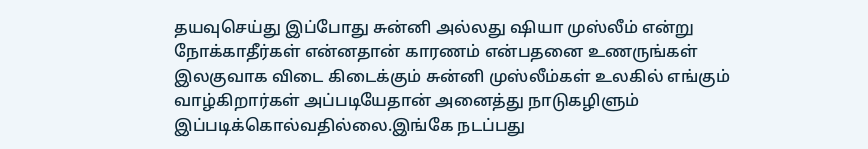தயவுசெய்து இப்போது சுன்னி அல்லது ஷியா முஸ்லீம் என்று நோக்காதீர்கள் என்னதான் காரணம் என்பதனை உணருங்கள் இலகுவாக விடை கிடைக்கும் சுன்னி முஸ்லீம்கள் உலகில் எங்கும் வாழ்கிறார்கள் அப்படியேதான் அனைத்து நாடுகழிளும் இப்படிக்கொல்வதில்லை.இங்கே நடப்பது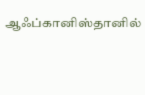ஆஃப்கானிஸ்தானில்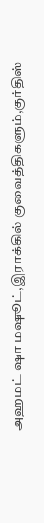அஹமட் ஷா மஷூட்,இராக்கில் குவைத்திகளும்,குர்திஸ்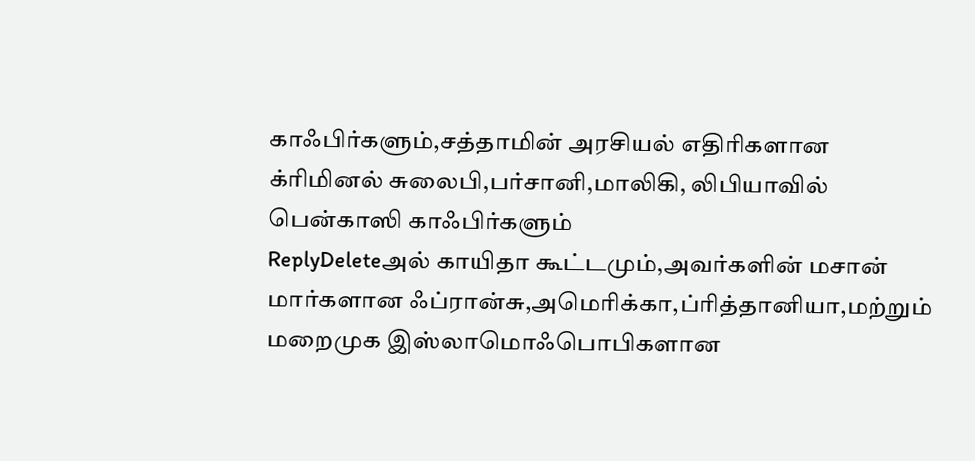காஃபிர்களும்,சத்தாமின் அரசியல் எதிரிகளான க்ரிமினல் சுலைபி,பர்சானி,மாலிகி, லிபியாவில் பென்காஸி காஃபிர்களும்
ReplyDeleteஅல் காயிதா கூட்டமும்,அவர்களின் மசான் மார்களான ஃப்ரான்சு,அமெரிக்கா,ப்ரித்தானியா,மற்றும் மறைமுக இஸ்லாமொஃபொபிகளான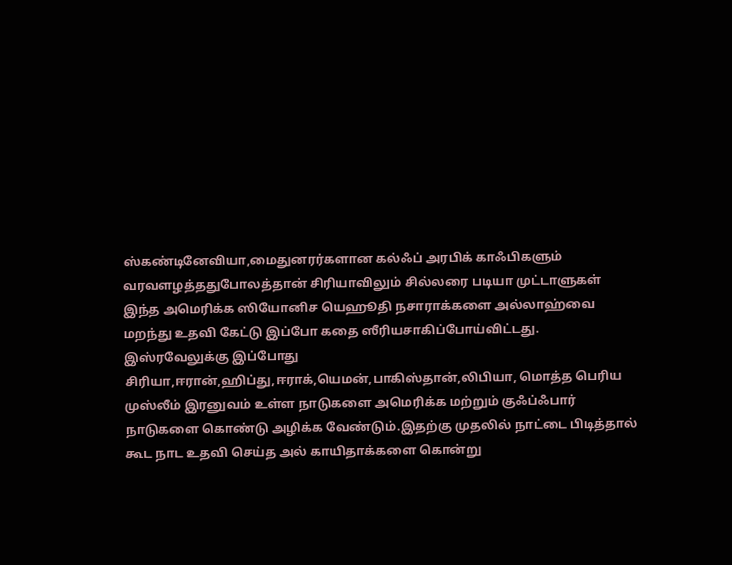ஸ்கண்டினேவியா,மைதுனரர்களான கல்ஃப் அரபிக் காஃபிகளும் வரவளழத்ததுபோலத்தான் சிரியாவிலும் சில்லரை படியா முட்டாளுகள் இந்த அமெரிக்க ஸியோனிச யெஹூதி நசாராக்களை அல்லாஹ்வை மறந்து உதவி கேட்டு இப்போ கதை ஸீரியசாகிப்போய்விட்டது. இஸ்ரவேலுக்கு இப்போது சிரியா,ஈரான்,ஹிப்து,ஈராக்,யெமன்,பாகிஸ்தான்,லிபியா, மொத்த பெரிய முஸ்லீம் இரனுவம் உள்ள நாடுகளை அமெரிக்க மற்றும் குஃப்ஃபார் நாடுகளை கொண்டு அழிக்க வேண்டும்.இதற்கு முதலில் நாட்டை பிடித்தால் கூட நாட உதவி செய்த அல் காயிதாக்களை கொன்று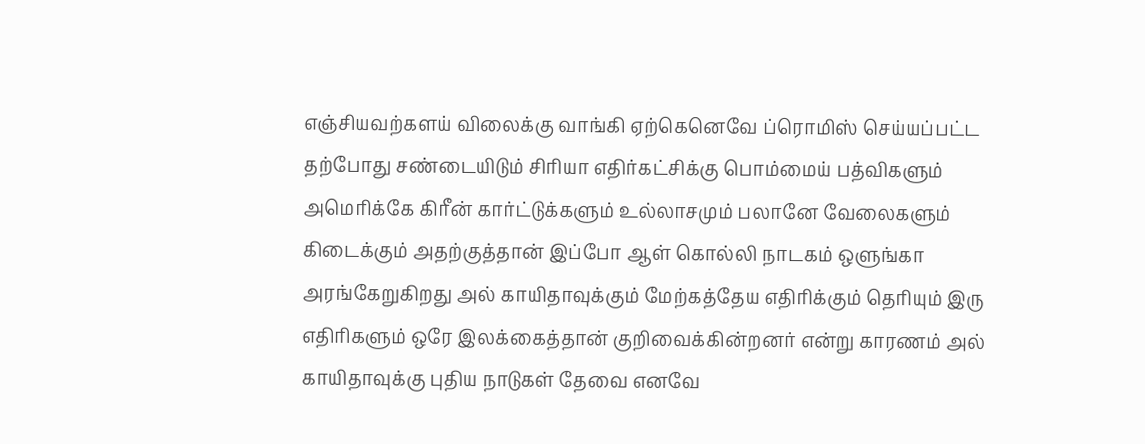எஞ்சியவற்களய் விலைக்கு வாங்கி ஏற்கெனெவே ப்ரொமிஸ் செய்யப்பட்ட தற்போது சண்டையிடும் சிரியா எதிர்கட்சிக்கு பொம்மைய் பத்விகளும் அமெரிக்கே கிரீன் கார்ட்டுக்களும் உல்லாசமும் பலானே வேலைகளும் கிடைக்கும் அதற்குத்தான் இப்போ ஆள் கொல்லி நாடகம் ஒளுங்கா அரங்கேறுகிறது அல் காயிதாவுக்கும் மேற்கத்தேய எதிரிக்கும் தெரியும் இரு எதிரிகளும் ஒரே இலக்கைத்தான் குறிவைக்கின்றனர் என்று காரணம் அல் காயிதாவுக்கு புதிய நாடுகள் தேவை எனவே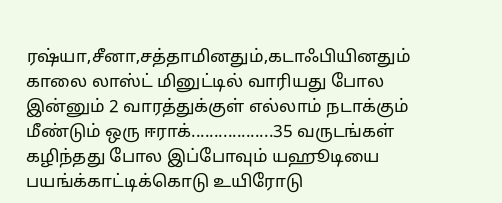ரஷ்யா,சீனா,சத்தாமினதும்,கடாஃபியினதும்
காலை லாஸ்ட் மினுட்டில் வாரியது போல இன்னும் 2 வாரத்துக்குள் எல்லாம் நடாக்கும் மீண்டும் ஒரு ஈராக்..................35 வருடங்கள் கழிந்தது போல இப்போவும் யஹூடியை பயங்க்காட்டிக்கொடு உயிரோடு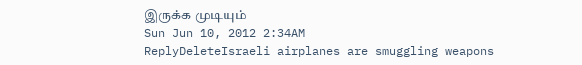இருக்க முடியும்
Sun Jun 10, 2012 2:34AM
ReplyDeleteIsraeli airplanes are smuggling weapons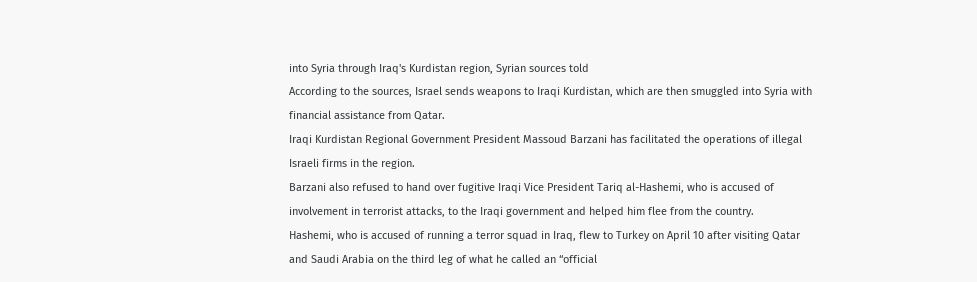into Syria through Iraq's Kurdistan region, Syrian sources told
According to the sources, Israel sends weapons to Iraqi Kurdistan, which are then smuggled into Syria with financial assistance from Qatar.
Iraqi Kurdistan Regional Government President Massoud Barzani has facilitated the operations of illegal Israeli firms in the region.
Barzani also refused to hand over fugitive Iraqi Vice President Tariq al-Hashemi, who is accused of involvement in terrorist attacks, to the Iraqi government and helped him flee from the country.
Hashemi, who is accused of running a terror squad in Iraq, flew to Turkey on April 10 after visiting Qatar and Saudi Arabia on the third leg of what he called an “official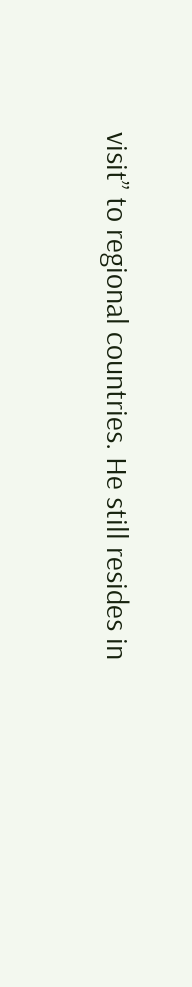visit” to regional countries. He still resides in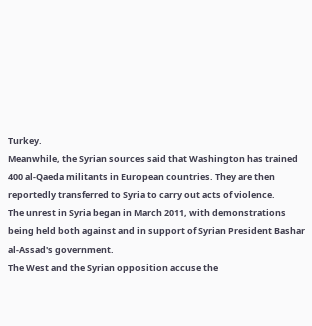Turkey.
Meanwhile, the Syrian sources said that Washington has trained 400 al-Qaeda militants in European countries. They are then reportedly transferred to Syria to carry out acts of violence.
The unrest in Syria began in March 2011, with demonstrations being held both against and in support of Syrian President Bashar al-Assad's government.
The West and the Syrian opposition accuse the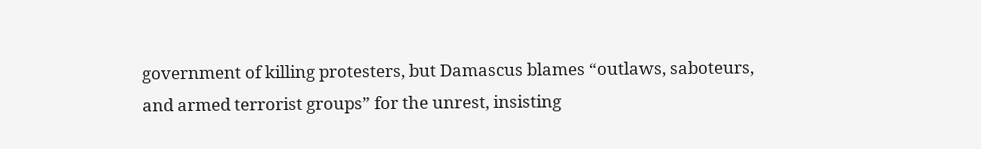government of killing protesters, but Damascus blames “outlaws, saboteurs, and armed terrorist groups” for the unrest, insisting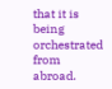that it is being orchestrated from abroad.